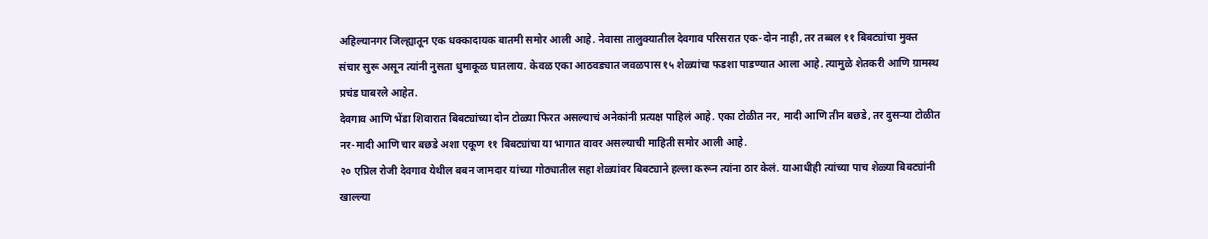अहिल्यानगर जिल्ह्यातून एक धक्कादायक बातमी समोर आली आहे. नेवासा तालुक्यातील देवगाव परिसरात एक-दोन नाही, तर तब्बल ११ बिबट्यांचा मुक्त संचार सुरू असून त्यांनी नुसता धुमाकूळ घातलाय. केवळ एका आठवड्यात जवळपास १५ शेळ्यांचा फडशा पाडण्यात आला आहे. त्यामुळे शेतकरी आणि ग्रामस्थ प्रचंड घाबरले आहेत.
देवगाव आणि भेंडा शिवारात बिबट्यांच्या दोन टोळ्या फिरत असल्याचं अनेकांनी प्रत्यक्ष पाहिलं आहे. एका टोळीत नर, मादी आणि तीन बछडे, तर दुसऱ्या टोळीत नर-मादी आणि चार बछडे अशा एकूण ११ बिबट्यांचा या भागात वावर असल्याची माहिती समोर आली आहे.
२० एप्रिल रोजी देवगाव येथील बबन जामदार यांच्या गोठ्यातील सहा शेळ्यांवर बिबट्याने हल्ला करून त्यांना ठार केलं. याआधीही त्यांच्या पाच शेळ्या बिबट्यांनी खाल्ल्या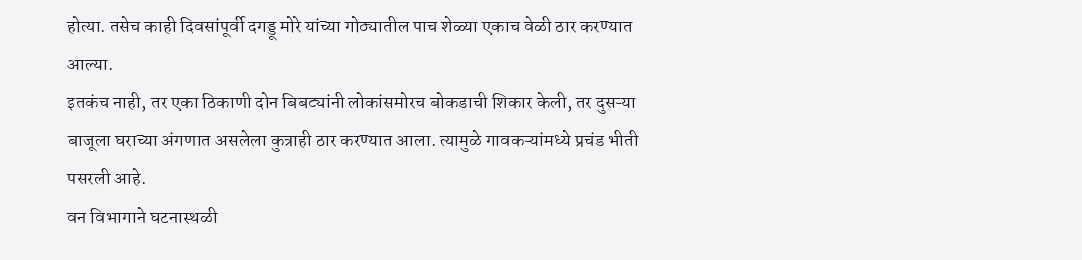होत्या. तसेच काही दिवसांपूर्वी दगड्डू मोरे यांच्या गोठ्यातील पाच शेळ्या एकाच वेळी ठार करण्यात आल्या.
इतकंच नाही, तर एका ठिकाणी दोन बिबट्यांनी लोकांसमोरच बोकडाची शिकार केली, तर दुसऱ्या बाजूला घराच्या अंगणात असलेला कुत्राही ठार करण्यात आला. त्यामुळे गावकऱ्यांमध्ये प्रचंड भीती पसरली आहे.
वन विभागाने घटनास्थळी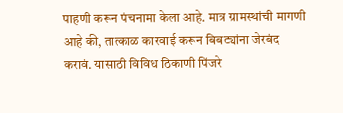पाहणी करून पंचनामा केला आहे. मात्र ग्रामस्थांची मागणी आहे की, तात्काळ कारवाई करून बिबट्यांना जेरबंद करावं. यासाठी विविध ठिकाणी पिंजरे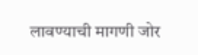लावण्याची मागणी जोर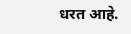धरत आहे.